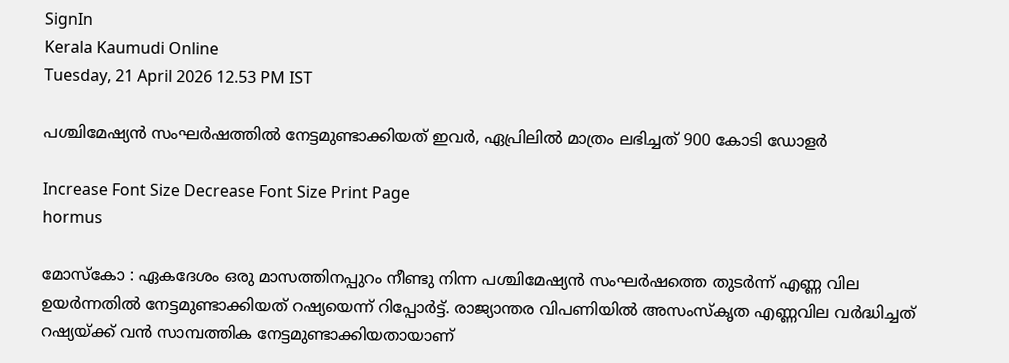SignIn
Kerala Kaumudi Online
Tuesday, 21 April 2026 12.53 PM IST

പശ്ചിമേഷ്യൻ സംഘർഷത്തിൽ നേട്ടമുണ്ടാക്കിയത് ഇവർ, ഏപ്രിലിൽ മാത്രം ലഭിച്ചത് 900 കോടി ഡോളർ

Increase Font Size Decrease Font Size Print Page
hormus

മോസ്കോ : ഏകദേശം ഒരു മാസത്തിനപ്പുറം നീണ്ടു നിന്ന പശ്ചിമേഷ്യൻ സംഘർഷത്തെ തുടർന്ന് എണ്ണ വില ഉയർന്നതിൽ നേട്ടമുണ്ടാക്കിയത് റഷ്യയെന്ന് റിപ്പോർട്ട്. രാജ്യാന്തര വിപണിയിൽ അസംസ്കൃത എണ്ണവില വർദ്ധിച്ചത് റഷ്യയ്ക്ക് വൻ സാമ്പത്തിക നേട്ടമുണ്ടാക്കിയതായാണ്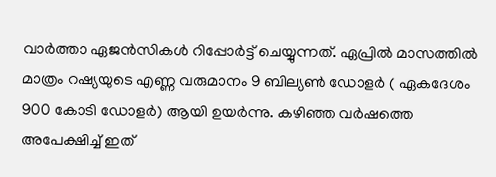വാർത്താ ഏജൻസികൾ റിപ്പോർട്ട് ചെയ്യുന്നത്. ഏപ്രിൽ മാസത്തിൽ മാത്രം റഷ്യയുടെ എണ്ണ വരുമാനം 9 ബില്യൺ ഡോളർ ( ഏകദേശം 900 കോടി ഡോളർ) ആയി ഉയർന്നു. കഴിഞ്ഞ വർഷത്തെ അപേക്ഷിച്ച് ഇത്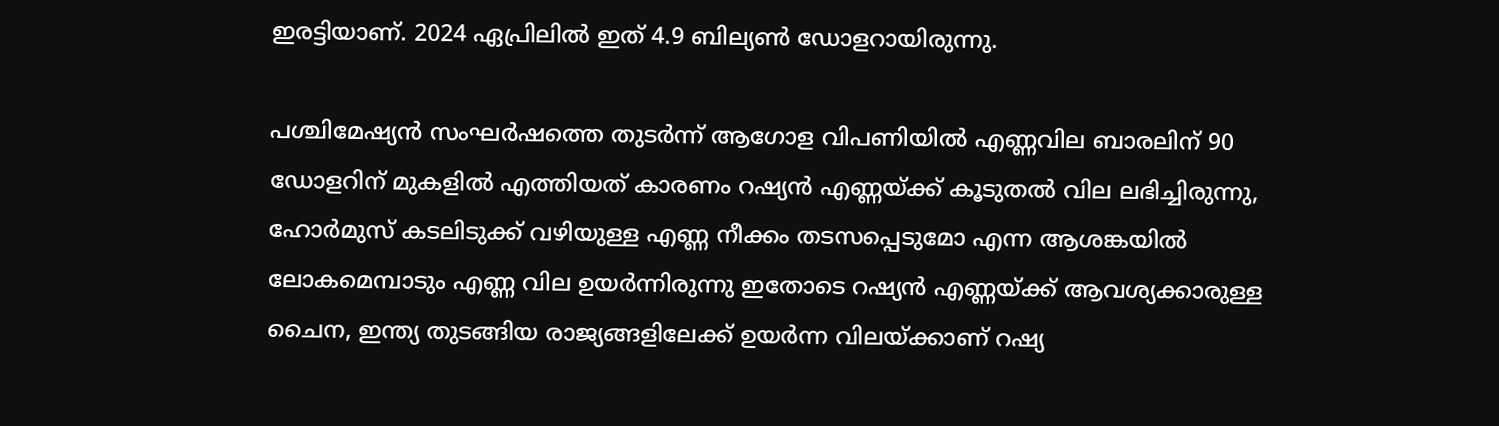ഇരട്ടിയാണ്. 2024 ഏപ്രിലിൽ ഇത് 4.9 ബില്യൺ ഡോളറായിരുന്നു.

പശ്ചിമേഷ്യൻ സംഘർഷത്തെ തുടർന്ന് ആഗോള വിപണിയിൽ എണ്ണവില ബാരലിന് 90 ഡോളറിന് മുകളിൽ എത്തിയത് കാരണം റഷ്യൻ എണ്ണയ്ക്ക് കൂടുതൽ വില ലഭിച്ചിരുന്നു, ഹോർമുസ് കടലിടുക്ക് വഴിയുള്ള എണ്ണ നീക്കം തടസപ്പെടുമോ എന്ന ആശങ്കയിൽ ലോകമെമ്പാടും എണ്ണ വില ഉയർന്നിരുന്നു ഇതോടെ റഷ്യൻ എണ്ണയ്ക്ക് ആവശ്യക്കാരുള്ള ചൈന, ഇന്ത്യ തുടങ്ങിയ രാജ്യങ്ങളിലേക്ക് ഉയർന്ന വിലയ്ക്കാണ് റഷ്യ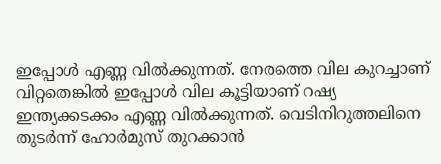ഇപ്പോൾ എണ്ണ വിൽക്കുന്നത്. നേരത്തെ വില കുറച്ചാണ് വിറ്റതെങ്കിൽ ഇപ്പോൾ വില കൂട്ടിയാണ് റഷ്യ ഇന്ത്യക്കടക്കം എണ്ണ വിൽക്കുന്നത്. വെടിനിറുത്തലിനെ തുടർന്ന് ഹോർമുസ് തുറക്കാൻ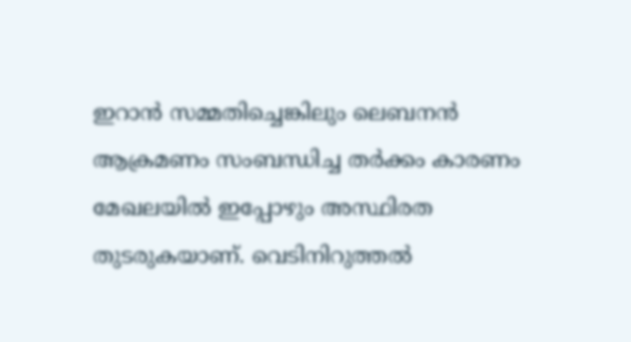ഇറാൻ സമ്മതിച്ചെങ്കിലും ലെബനൻ ആക്രമണം സംബന്ധിച്ച തർക്കം കാരണം മേഖലയിൽ ഇപ്പോഴും അസ്ഥിരത തുടരുകയാണ്. വെടിനിറുത്തൽ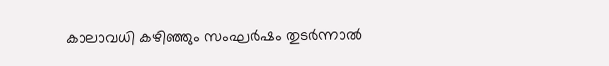കാലാവധി കഴി‌ഞ്ഞും സംഘർഷം തുടർന്നാൽ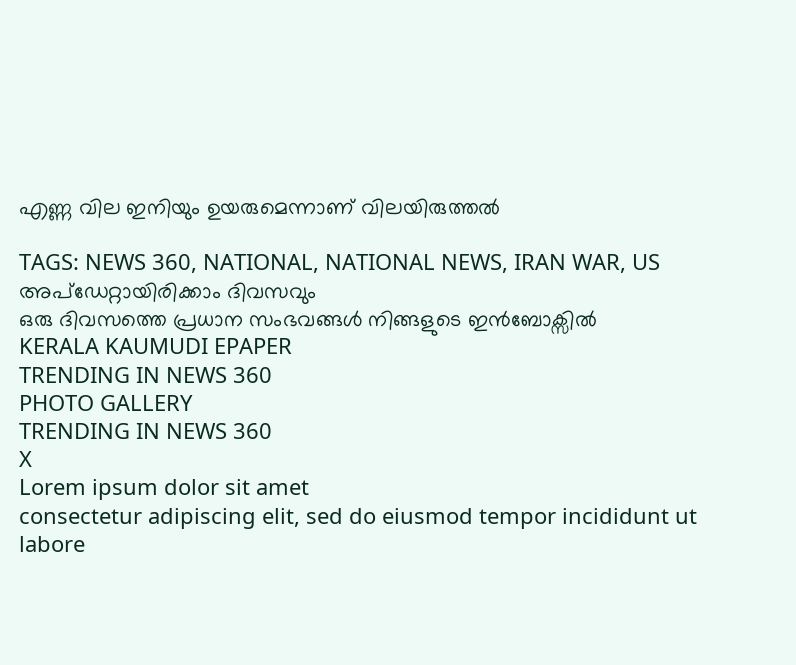എണ്ണ വില ഇനിയും ഉയരുമെന്നാണ് വിലയിരുത്തൽ

TAGS: NEWS 360, NATIONAL, NATIONAL NEWS, IRAN WAR, US
അപ്ഡേറ്റായിരിക്കാം ദിവസവും
ഒരു ദിവസത്തെ പ്രധാന സംഭവങ്ങൾ നിങ്ങളുടെ ഇൻബോക്സിൽ
KERALA KAUMUDI EPAPER
TRENDING IN NEWS 360
PHOTO GALLERY
TRENDING IN NEWS 360
X
Lorem ipsum dolor sit amet
consectetur adipiscing elit, sed do eiusmod tempor incididunt ut labore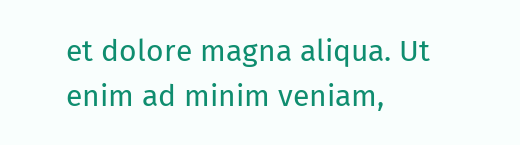et dolore magna aliqua. Ut enim ad minim veniam,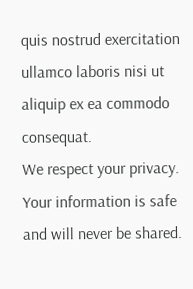quis nostrud exercitation ullamco laboris nisi ut aliquip ex ea commodo consequat.
We respect your privacy. Your information is safe and will never be shared.